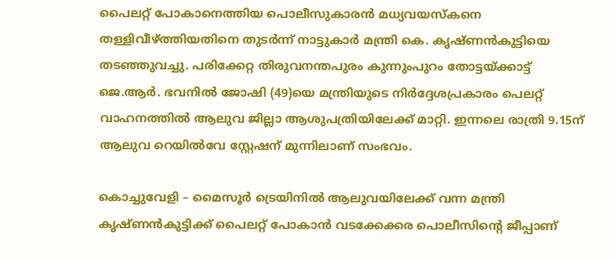പൈലറ്റ് പോകാനെത്തിയ പൊലീസുകാരൻ മധ്യവയസ്കനെ തള്ളിവീഴ്‌ത്തിയതിനെ തുടർന്ന് നാട്ടുകാർ മന്ത്രി കെ. കൃഷ്ണൻകുട്ടിയെ തടഞ്ഞുവച്ചു. പരിക്കേറ്റ തിരുവനന്തപുരം കുന്നുംപുറം തോട്ടയ്‌ക്കാട്ട് ജെ.ആർ. ഭവനില്‍ ജോഷി (49)യെ മന്ത്രിയുടെ നിർദ്ദേശപ്രകാരം പെലറ്റ് വാഹനത്തില്‍ ആലുവ ജില്ലാ ആശുപത്രിയിലേക്ക് മാറ്റി. ഇന്നലെ രാത്രി 9.15ന് ആലുവ റെയില്‍വേ സ്റ്റേഷന് മുന്നിലാണ് സംഭവം.

കൊച്ചുവേളി – മൈസൂർ ട്രെയിനില്‍ ആലുവയിലേക്ക് വന്ന മന്ത്രി കൃഷ്ണൻകുട്ടിക്ക് പൈലറ്റ് പോകാൻ വടക്കേക്കര പൊലീസിന്റെ ജീപ്പാണ്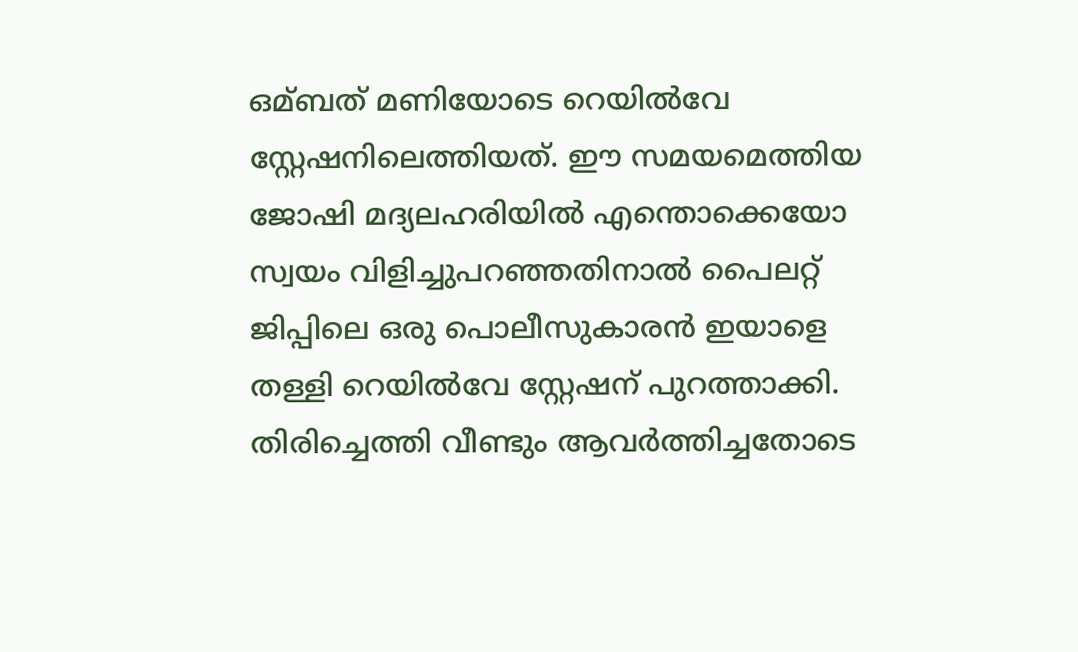ഒമ്ബത് മണിയോടെ റെയില്‍വേ സ്റ്റേഷനിലെത്തിയത്. ഈ സമയമെത്തിയ ജോഷി മദ്യലഹരിയില്‍ എന്തൊക്കെയോ സ്വയം വിളിച്ചുപറഞ്ഞതിനാല്‍ പൈലറ്റ് ജിപ്പിലെ ഒരു പൊലീസുകാരൻ ഇയാളെ തള്ളി റെയില്‍വേ സ്റ്റേഷന് പുറത്താക്കി. തിരിച്ചെത്തി വീണ്ടും ആവർത്തിച്ചതോടെ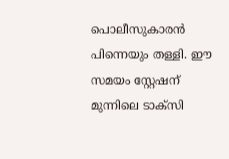പൊലീസുകാരൻ പിന്നെയും തള്ളി. ഈ സമയം സ്റ്റേഷന് മുന്നിലെ ടാക്സി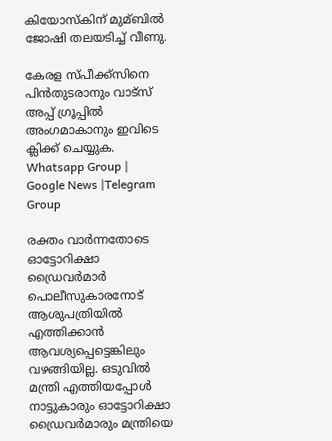കിയോസ്കിന് മുമ്ബില്‍ ജോഷി തലയടിച്ച്‌ വീണു.

കേരള സ്പീക്ക്സിനെ പിൻതുടരാനും വാട്സ് അപ്പ് ഗ്രൂപ്പിൽ അംഗമാകാനും ഇവിടെ ക്ലിക്ക് ചെയ്യുക. Whatsapp Group | Google News |Telegram Group

രക്തം വാർന്നതോടെ ഓട്ടോറിക്ഷാ ഡ്രൈവർമാർ പൊലീസുകാരനോട് ആശുപത്രിയില്‍ എത്തിക്കാൻ ആവശ്യപ്പെട്ടെങ്കിലും വഴങ്ങിയില്ല. ഒടുവില്‍ മന്ത്രി എത്തിയപ്പോള്‍ നാട്ടുകാരും ഓട്ടോറിക്ഷാ ഡ്രൈവർമാരും മന്ത്രിയെ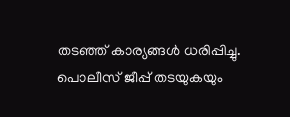തടഞ്ഞ് കാര്യങ്ങള്‍ ധരിപ്പിച്ചു. പൊലീസ് ജീപ്പ് തടയുകയും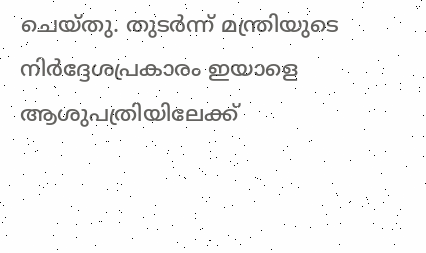ചെയ്തു. തുടർന്ന് മന്ത്രിയുടെ നിർദ്ദേശപ്രകാരം ഇയാളെ ആശുപത്രിയിലേക്ക്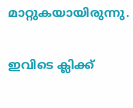മാറ്റുകയായിരുന്നു.

ഇവിടെ ക്ലിക്ക്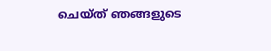ചെയ്ത് ഞങ്ങളുടെ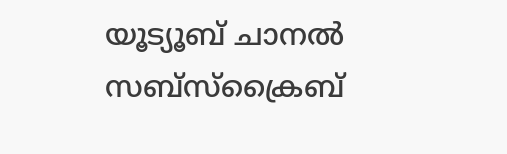യൂട്യൂബ് ചാനൽ സബ്സ്ക്രൈബ്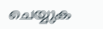ചെയ്യുക